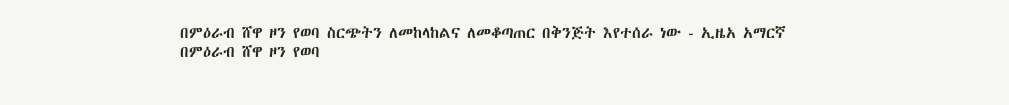በምዕራብ ሸዋ ዞን የወባ ስርጭትን ለመከላከልና ለመቆጣጠር በቅንጅት እየተሰራ ነው - ኢዜአ አማርኛ
በምዕራብ ሸዋ ዞን የወባ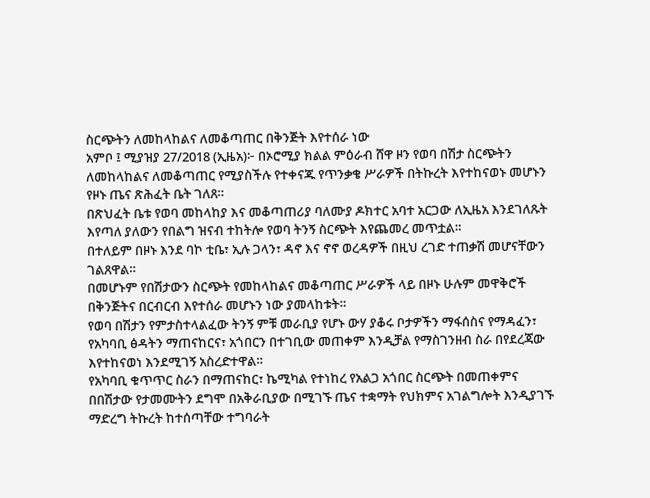ስርጭትን ለመከላከልና ለመቆጣጠር በቅንጅት እየተሰራ ነው
አምቦ ፤ ሚያዝያ 27/2018 (ኢዜአ)፦ በኦሮሚያ ክልል ምዕራብ ሸዋ ዞን የወባ በሽታ ስርጭትን ለመከላከልና ለመቆጣጠር የሚያስችሉ የተቀናጁ የጥንቃቄ ሥራዎች በትኩረት እየተከናወኑ መሆኑን የዞኑ ጤና ጽሕፈት ቤት ገለጸ።
በጽህፈት ቤቱ የወባ መከላከያ እና መቆጣጠሪያ ባለሙያ ዶክተር አባተ አርጋው ለኢዜአ እንደገለጹት እየጣለ ያለውን የበልግ ዝናብ ተከትሎ የወባ ትንኝ ስርጭት እየጨመረ መጥቷል።
በተለይም በዞኑ እንደ ባኮ ቲቤ፣ ኢሉ ጋላን፣ ዳኖ እና ኖኖ ወረዳዎች በዚህ ረገድ ተጠቃሽ መሆናቸውን ገልጸዋል።
በመሆኑም የበሽታውን ስርጭት የመከላከልና መቆጣጠር ሥራዎች ላይ በዞኑ ሁሉም መዋቅሮች በቅንጅትና በርብርብ እየተሰራ መሆኑን ነው ያመላከቱት።
የወባ በሽታን የምታስተላልፈው ትንኝ ምቹ መራቢያ የሆኑ ውሃ ያቆሩ ቦታዎችን ማፋሰስና የማዳፈን፣ የአካባቢ ፅዳትን ማጠናከርና፣ አጎበርን በተገቢው መጠቀም እንዲቻል የማስገንዘብ ስራ በየደረጃው እየተከናወነ እንደሚገኝ አስረድተዋል።
የአካባቢ ቁጥጥር ስራን በማጠናከር፣ ኬሚካል የተነከረ የአልጋ አጎበር ስርጭት በመጠቀምና በበሽታው የታመሙትን ደግሞ በአቅራቢያው በሚገኙ ጤና ተቋማት የህክምና አገልግሎት እንዲያገኙ ማድረግ ትኩረት ከተሰጣቸው ተግባራት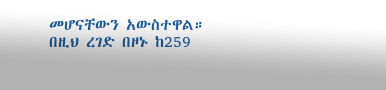መሆናቸውን አውስተዋል።
በዚህ ረገድ በዞኑ ከ259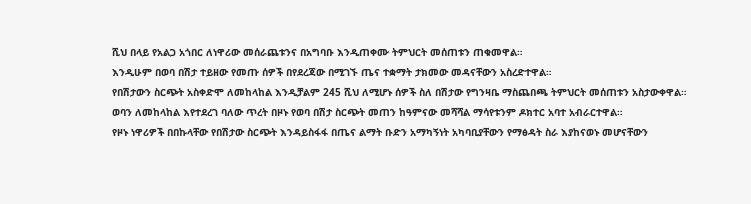ሺህ በላይ የአልጋ አጎበር ለነዋሪው መሰራጨቱንና በአግባቡ እንዲጠቀሙ ትምህርት መሰጠቱን ጠቁመዋል።
እንዲሁም በወባ በሽታ ተይዘው የመጡ ሰዎች በየደረጃው በሚገኙ ጤና ተቋማት ታክመው መዳናቸውን አስረድተዋል።
የበሽታውን ስርጭት አስቀድሞ ለመከላከል እንዲቻልም 245 ሺህ ለሚሆኑ ሰዎች ስለ በሽታው የግንዛቤ ማስጨበጫ ትምህርት መሰጠቱን አስታውቀዋል።
ወባን ለመከላከል እየተደረገ ባለው ጥረት በዞኑ የወባ በሽታ ስርጭት መጠን ከዓምናው መሻሻል ማሳየቱንም ዶክተር አባተ አብራርተዋል።
የዞኑ ነዋሪዎች በበኩላቸው የበሽታው ስርጭት እንዳይስፋፋ በጤና ልማት ቡድን አማካኝነት አካባቢያቸውን የማፅዳት ስራ እያከናወኑ መሆናቸውን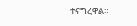ተናግረዋል።